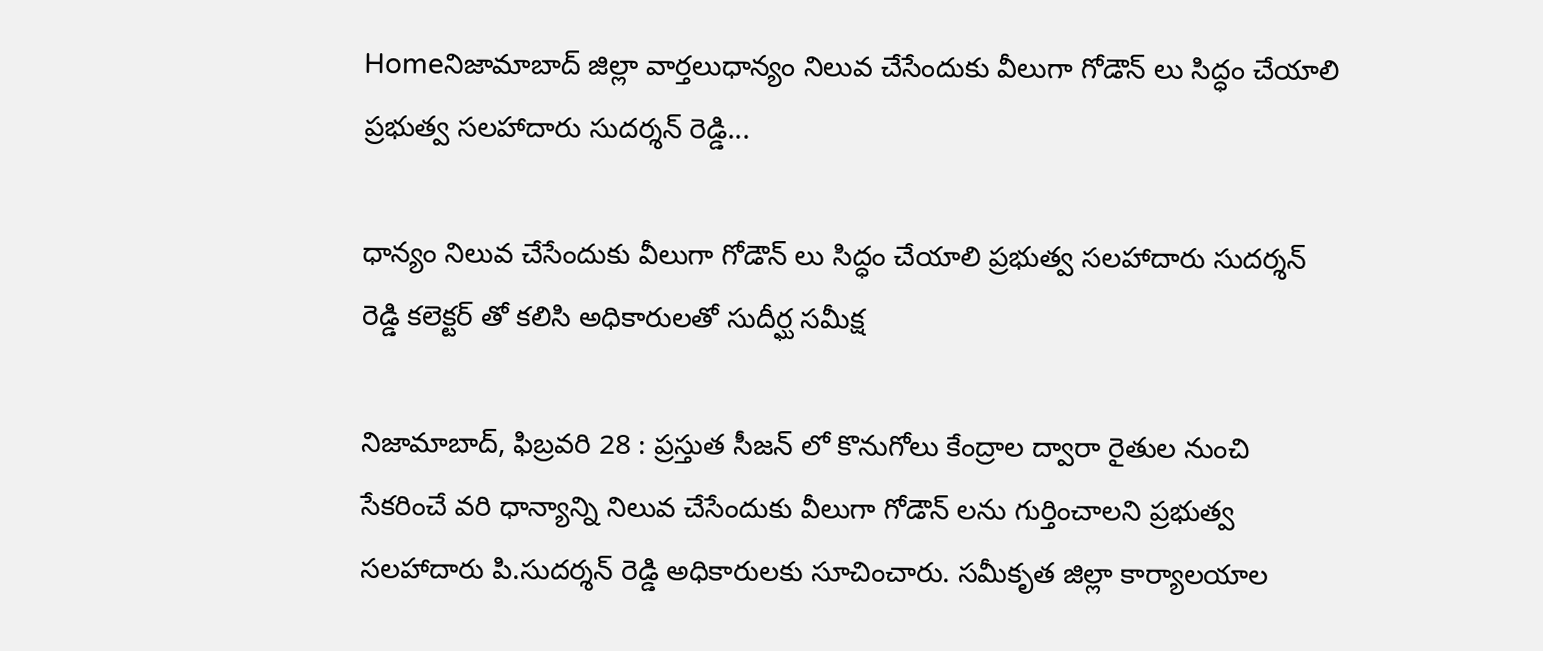Homeనిజామాబాద్ జిల్లా వార్తలుధాన్యం నిలువ చేసేందుకు వీలుగా గోడౌన్ లు సిద్ధం చేయాలి ప్రభుత్వ సలహాదారు సుదర్శన్ రెడ్డి...

ధాన్యం నిలువ చేసేందుకు వీలుగా గోడౌన్ లు సిద్ధం చేయాలి ప్రభుత్వ సలహాదారు సుదర్శన్ రెడ్డి కలెక్టర్ తో కలిసి అధికారులతో సుదీర్ఘ సమీక్ష

నిజామాబాద్, ఫిబ్రవరి 28 : ప్రస్తుత సీజన్ లో కొనుగోలు కేంద్రాల ద్వారా రైతుల నుంచి సేకరించే వరి ధాన్యాన్ని నిలువ చేసేందుకు వీలుగా గోడౌన్ లను గుర్తించాలని ప్రభుత్వ సలహాదారు పి.సుదర్శన్ రెడ్డి అధికారులకు సూచించారు. సమీకృత జిల్లా కార్యాలయాల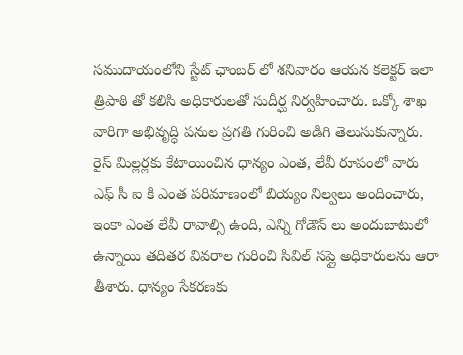సముదాయంలోని స్టేట్ ఛాంబర్ లో శనివారం ఆయన కలెక్టర్ ఇలా త్రిపాఠి తో కలిసి అధికారులతో సుదీర్ఘ నిర్వహించారు. ఒక్కో శాఖ వారిగా అభివృద్ధి పనుల ప్రగతి గురించి అడిగి తెలుసుకున్నారు.  రైస్ మిల్లర్లకు కేటాయించిన ధాన్యం ఎంత, లేవీ రూపంలో వారు ఎఫ్ సీ ఐ కి ఎంత పరిమాణంలో బియ్యం నిల్వలు అందించారు, ఇంకా ఎంత లేవీ రావాల్సి ఉంది, ఎన్ని గోడౌన్ లు అందుబాటులో ఉన్నాయి తదితర వివరాల గురించి సివిల్ సప్లై అధికారులను ఆరా తీశారు. ధాన్యం సేకరణకు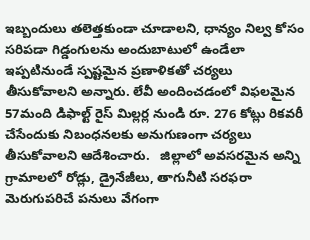ఇబ్బందులు తలెత్తకుండా చూడాలని, ధాన్యం నిల్వ కోసం సరిపడా గిడ్డంగులను అందుబాటులో ఉండేలా ఇప్పటినుండే స్పష్టమైన ప్రణాళికతో చర్యలు తీసుకోవాలని అన్నారు. లేవీ అందించడంలో విఫలమైన 57మంది డిఫాల్ట్ రైస్ మిల్లర్ల నుండి రూ. 276 కోట్లు రికవరీ చేసేందుకు నిబంధనలకు అనుగుణంగా చర్యలు తీసుకోవాలని ఆదేశించారు.   జిల్లాలో అవసరమైన అన్ని గ్రామాలలో రోడ్లు, డ్రైనేజీలు, తాగునీటి సరఫరా మెరుగుపరిచే పనులు వేగంగా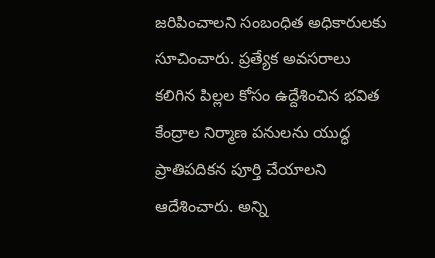జరిపించాలని సంబంధిత అధికారులకు సూచించారు. ప్రత్యేక అవసరాలు కలిగిన పిల్లల కోసం ఉద్దేశించిన భవిత కేంద్రాల నిర్మాణ పనులను యుద్ధ ప్రాతిపదికన పూర్తి చేయాలని ఆదేశించారు. అన్ని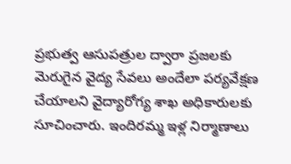ప్రభుత్వ ఆసుపత్రుల ద్వారా ప్రజలకు మెరుగైన వైద్య సేవలు అందేలా పర్యవేక్షణ చేయాలని వైద్యారోగ్య శాఖ అధికారులకు సూచించారు. ఇందిరమ్మ ఇళ్ల నిర్మాణాలు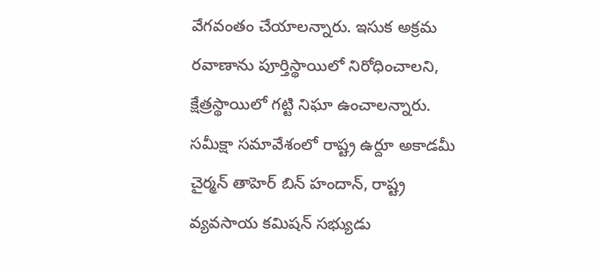వేగవంతం చేయాలన్నారు. ఇసుక అక్రమ రవాణాను పూర్తిస్థాయిలో నిరోధించాలని, క్షేత్రస్థాయిలో గట్టి నిఘా ఉంచాలన్నారు. సమీక్షా సమావేశంలో రాష్ట్ర ఉర్దూ అకాడమీ చైర్మన్ తాహెర్ బిన్ హందాన్, రాష్ట్ర వ్యవసాయ కమిషన్ సభ్యుడు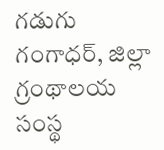గడుగు గంగాధర్, జిల్లా గ్రంథాలయ సంస్థ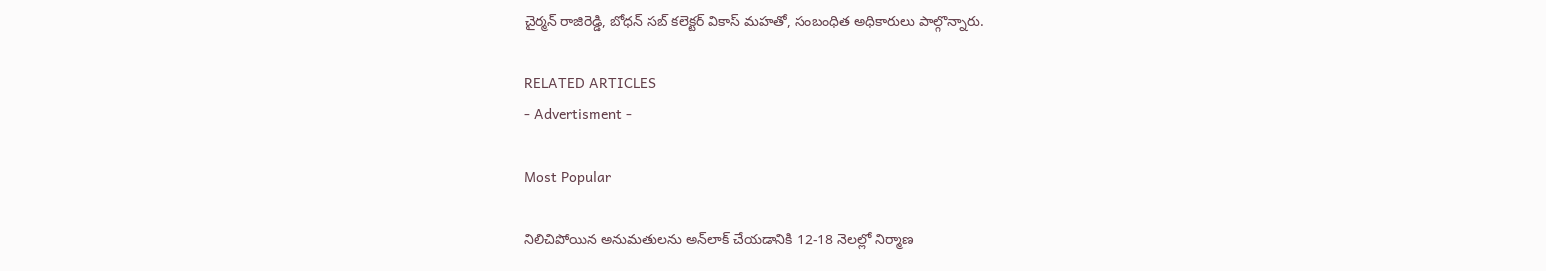చైర్మన్ రాజిరెడ్డి, బోధన్ సబ్ కలెక్టర్ వికాస్ మహతో, సంబంధిత అధికారులు పాల్గొన్నారు.

RELATED ARTICLES
- Advertisment -

Most Popular

నిలిచిపోయిన అనుమతులను అన్‌లాక్ చేయడానికి 12-18 నెలల్లో నిర్మాణ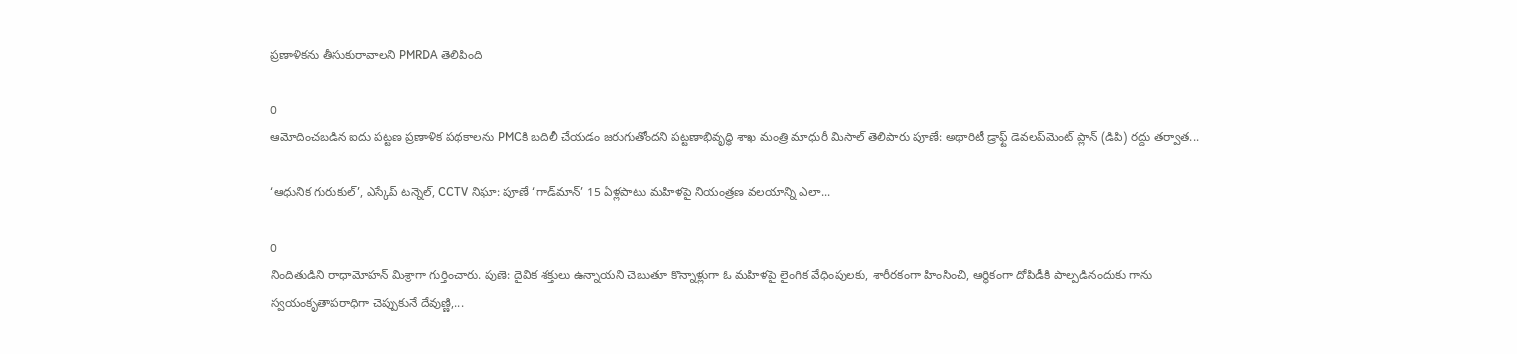ప్రణాళికను తీసుకురావాలని PMRDA తెలిపింది

0
ఆమోదించబడిన ఐదు పట్టణ ప్రణాళిక పథకాలను PMCకి బదిలీ చేయడం జరుగుతోందని పట్టణాభివృద్ధి శాఖ మంత్రి మాధురీ మిసాల్ తెలిపారు పూణే: అథారిటీ డ్రాఫ్ట్ డెవలప్‌మెంట్ ప్లాన్ (డిపి) రద్దు తర్వాత...

‘ఆధునిక గురుకుల్’, ఎస్కేప్ టన్నెల్, CCTV నిఘా: పూణే ‘గాడ్‌మాన్’ 15 ఏళ్లపాటు మహిళపై నియంత్రణ వలయాన్ని ఎలా...

0
నిందితుడిని రాధామోహన్ మిశ్రాగా గుర్తించారు. పుణె: దైవిక శక్తులు ఉన్నాయని చెబుతూ కొన్నాళ్లుగా ఓ మహిళపై లైంగిక వేధింపులకు, శారీరకంగా హింసించి, ఆర్థికంగా దోపిడీకి పాల్పడినందుకు గాను స్వయంకృతాపరాధిగా చెప్పుకునే దేవుణ్ణి,...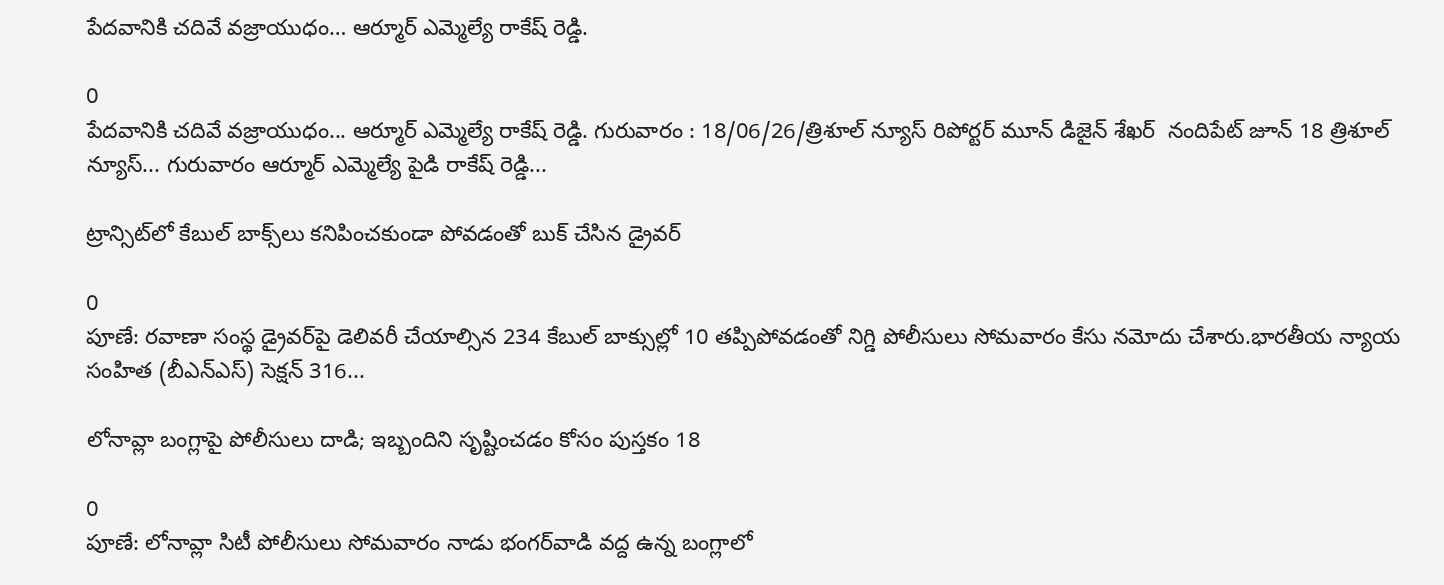పేదవానికి చదివే వజ్రాయుధం… ఆర్మూర్ ఎమ్మెల్యే రాకేష్ రెడ్డి.

0
పేదవానికి చదివే వజ్రాయుధం... ఆర్మూర్ ఎమ్మెల్యే రాకేష్ రెడ్డి. గురువారం : 18/06/26/త్రిశూల్ న్యూస్ రిపోర్టర్ మూన్ డిజైన్ శేఖర్  నందిపేట్ జూన్ 18 త్రిశూల్ న్యూస్... గురువారం ఆర్మూర్ ఎమ్మెల్యే పైడి రాకేష్ రెడ్డి...

ట్రాన్సిట్‌లో కేబుల్ బాక్స్‌లు కనిపించకుండా పోవడంతో బుక్ చేసిన డ్రైవర్

0
పూణే: రవాణా సంస్థ డ్రైవర్‌పై డెలివరీ చేయాల్సిన 234 కేబుల్‌ బాక్సుల్లో 10 తప్పిపోవడంతో నిగ్డి పోలీసులు సోమవారం కేసు నమోదు చేశారు.భారతీయ న్యాయ సంహిత (బీఎన్‌ఎస్) సెక్షన్ 316...

లోనావ్లా బంగ్లాపై పోలీసులు దాడి; ఇబ్బందిని సృష్టించడం కోసం పుస్తకం 18

0
పూణే: లోనావ్లా సిటీ పోలీసులు సోమవారం నాడు భంగర్‌వాడి వద్ద ఉన్న బంగ్లాలో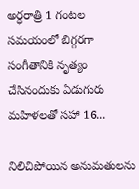అర్ధరాత్రి 1 గంటల సమయంలో బిగ్గరగా సంగీతానికి నృత్యం చేసినందుకు ఏడుగురు మహిళలతో సహా 16...

నిలిచిపోయిన అనుమతులను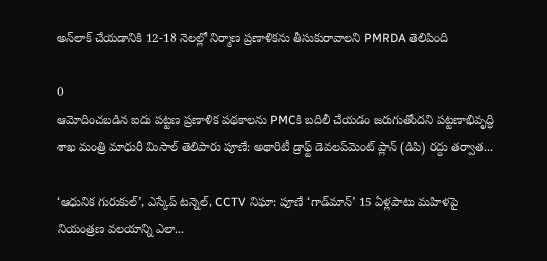అన్‌లాక్ చేయడానికి 12-18 నెలల్లో నిర్మాణ ప్రణాళికను తీసుకురావాలని PMRDA తెలిపింది

0
ఆమోదించబడిన ఐదు పట్టణ ప్రణాళిక పథకాలను PMCకి బదిలీ చేయడం జరుగుతోందని పట్టణాభివృద్ధి శాఖ మంత్రి మాధురీ మిసాల్ తెలిపారు పూణే: అథారిటీ డ్రాఫ్ట్ డెవలప్‌మెంట్ ప్లాన్ (డిపి) రద్దు తర్వాత...

‘ఆధునిక గురుకుల్’, ఎస్కేప్ టన్నెల్, CCTV నిఘా: పూణే ‘గాడ్‌మాన్’ 15 ఏళ్లపాటు మహిళపై నియంత్రణ వలయాన్ని ఎలా...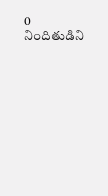0
నిందితుడిని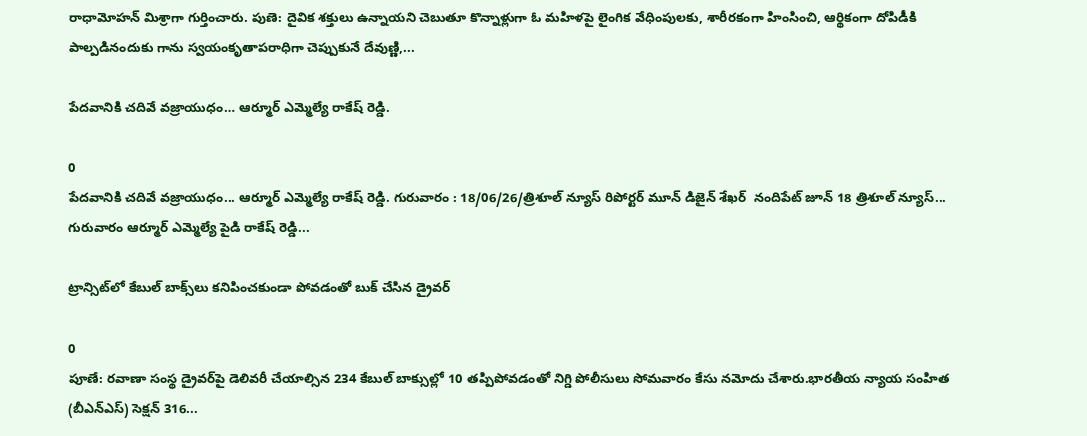రాధామోహన్ మిశ్రాగా గుర్తించారు. పుణె: దైవిక శక్తులు ఉన్నాయని చెబుతూ కొన్నాళ్లుగా ఓ మహిళపై లైంగిక వేధింపులకు, శారీరకంగా హింసించి, ఆర్థికంగా దోపిడీకి పాల్పడినందుకు గాను స్వయంకృతాపరాధిగా చెప్పుకునే దేవుణ్ణి,...

పేదవానికి చదివే వజ్రాయుధం… ఆర్మూర్ ఎమ్మెల్యే రాకేష్ రెడ్డి.

0
పేదవానికి చదివే వజ్రాయుధం... ఆర్మూర్ ఎమ్మెల్యే రాకేష్ రెడ్డి. గురువారం : 18/06/26/త్రిశూల్ న్యూస్ రిపోర్టర్ మూన్ డిజైన్ శేఖర్  నందిపేట్ జూన్ 18 త్రిశూల్ న్యూస్... గురువారం ఆర్మూర్ ఎమ్మెల్యే పైడి రాకేష్ రెడ్డి...

ట్రాన్సిట్‌లో కేబుల్ బాక్స్‌లు కనిపించకుండా పోవడంతో బుక్ చేసిన డ్రైవర్

0
పూణే: రవాణా సంస్థ డ్రైవర్‌పై డెలివరీ చేయాల్సిన 234 కేబుల్‌ బాక్సుల్లో 10 తప్పిపోవడంతో నిగ్డి పోలీసులు సోమవారం కేసు నమోదు చేశారు.భారతీయ న్యాయ సంహిత (బీఎన్‌ఎస్) సెక్షన్ 316...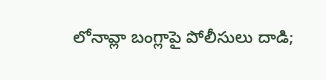లోనావ్లా బంగ్లాపై పోలీసులు దాడి;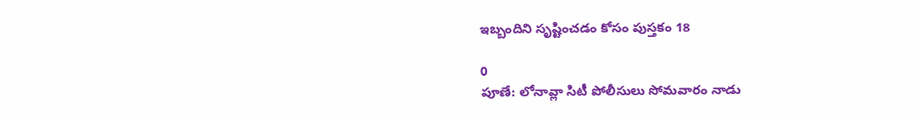ఇబ్బందిని సృష్టించడం కోసం పుస్తకం 18

0
పూణే: లోనావ్లా సిటీ పోలీసులు సోమవారం నాడు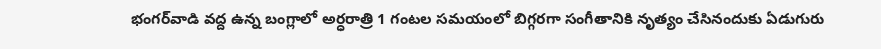భంగర్‌వాడి వద్ద ఉన్న బంగ్లాలో అర్ధరాత్రి 1 గంటల సమయంలో బిగ్గరగా సంగీతానికి నృత్యం చేసినందుకు ఏడుగురు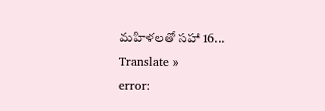మహిళలతో సహా 16...
Translate »
error: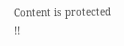Content is protected !!